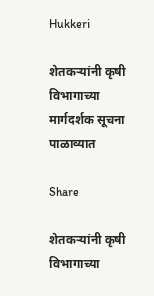Hukkeri

शेतकऱ्यांनी कृषी विभागाच्या मार्गदर्शक सूचना पाळाव्यात

Share

शेतकऱ्यांनी कृषी विभागाच्या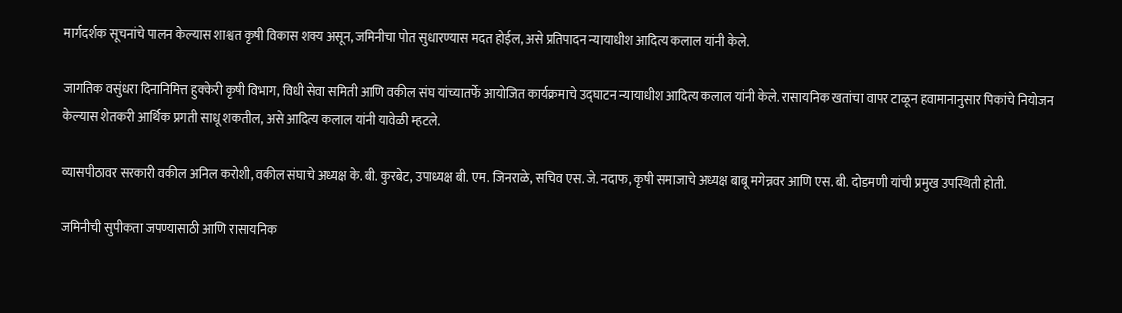मार्गदर्शक सूचनांचे पालन केल्यास शाश्वत कृषी विकास शक्य असून, जमिनीचा पोत सुधारण्यास मदत होईल, असे प्रतिपादन न्यायाधीश आदित्य कलाल यांनी केले.

जागतिक वसुंधरा दिनानिमित्त हुक्केरी कृषी विभाग, विधी सेवा समिती आणि वकील संघ यांच्यातर्फे आयोजित कार्यक्रमाचे उद्घाटन न्यायाधीश आदित्य कलाल यांनी केले. रासायनिक खतांचा वापर टाळून हवामानानुसार पिकांचे नियोजन केल्यास शेतकरी आर्थिक प्रगती साधू शकतील, असे आदित्य कलाल यांनी यावेळी म्हटले.

व्यासपीठावर सरकारी वकील अनिल करोशी, वकील संघाचे अध्यक्ष के. बी. कुरबेट, उपाध्यक्ष बी. एम. जिनराळे, सचिव एस. जे. नदाफ, कृषी समाजाचे अध्यक्ष बाबू मगेन्नवर आणि एस. बी. दोडमणी यांची प्रमुख उपस्थिती होती.

जमिनीची सुपीकता जपण्यासाठी आणि रासायनिक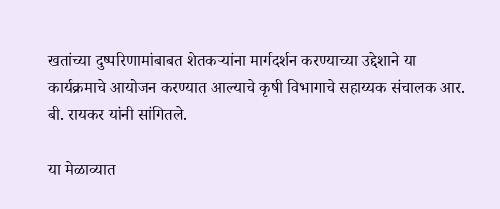खतांच्या दुष्परिणामांबाबत शेतकऱ्यांना मार्गदर्शन करण्याच्या उद्देशाने या कार्यक्रमाचे आयोजन करण्यात आल्याचे कृषी विभागाचे सहाय्यक संचालक आर. बी. रायकर यांनी सांगितले.

या मेळाव्यात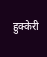हुक्केरी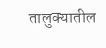तालुक्यातील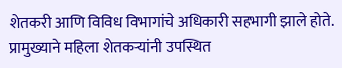शेतकरी आणि विविध विभागांचे अधिकारी सहभागी झाले होते. प्रामुख्याने महिला शेतकऱ्यांनी उपस्थित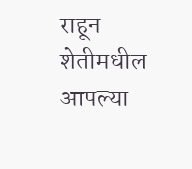राहून शेतीमधील आपल्या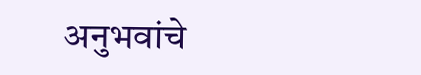अनुभवांचे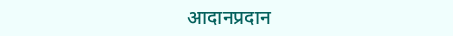आदानप्रदान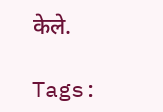केले.

Tags: